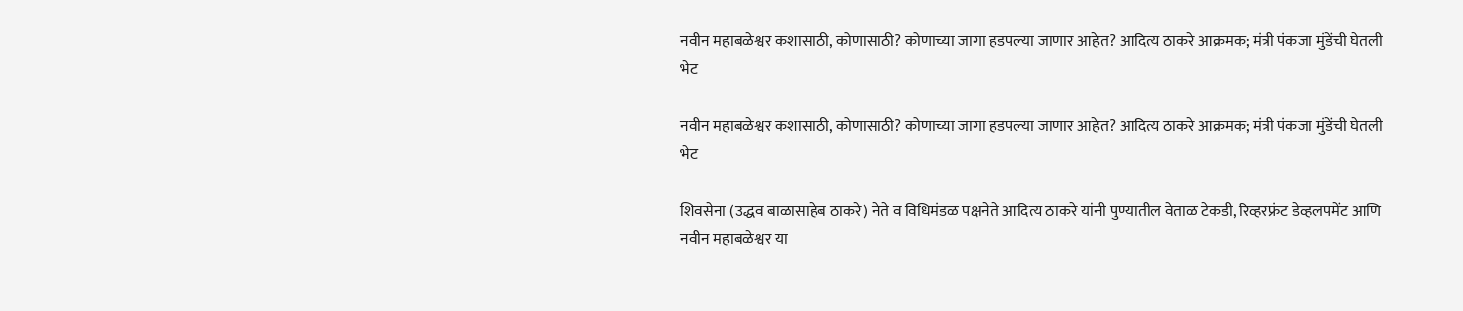नवीन महाबळेश्वर कशासाठी, कोणासाठी? कोणाच्या जागा हडपल्या जाणार आहेत? आदित्य ठाकरे आक्रमक; मंत्री पंकजा मुंडेंची घेतली भेट

नवीन महाबळेश्वर कशासाठी, कोणासाठी? कोणाच्या जागा हडपल्या जाणार आहेत? आदित्य ठाकरे आक्रमक; मंत्री पंकजा मुंडेंची घेतली भेट

शिवसेना (उद्धव बाळासाहेब ठाकरे) नेते व विधिमंडळ पक्षनेते आदित्य ठाकरे यांनी पुण्यातील वेताळ टेकडी, रिव्हरफ्रंट डेव्हलपमेंट आणि नवीन महाबळेश्वर या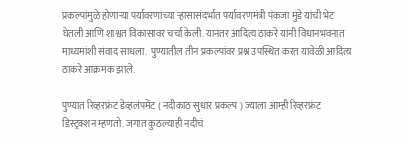प्रकल्पांमुळे होणाऱ्या पर्यावरणाच्या ऱ्हासासंदर्भात पर्यावरणमंत्री पंकजा मुंडे यांची भेट घेतली आणि शाश्वत विकासावर चर्चा केली. यानंतर आदित्य ठाकरे यांनी विधानभवनात माध्यमांशी संवाद साधला.  पुण्यातील तीन प्रकल्पांवर प्रश्न उपस्थित करत यावेळी आदित्य ठाकरे आक्रमक झाले.

पुण्यात रिव्हरफ्रंट डेव्हलंपमेंट ( नदीकाठ सुधार प्रकल्प ) ज्याला आम्ही रिव्हरफ्रंट डिस्ट्रक्शन म्हणतो. जगात कुठल्याही नदीचं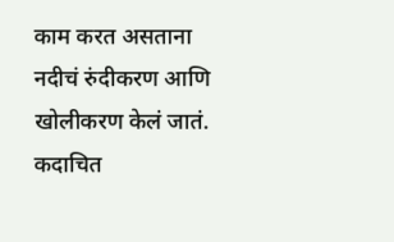काम करत असताना नदीचं रुंदीकरण आणि खोलीकरण केलं जातं. कदाचित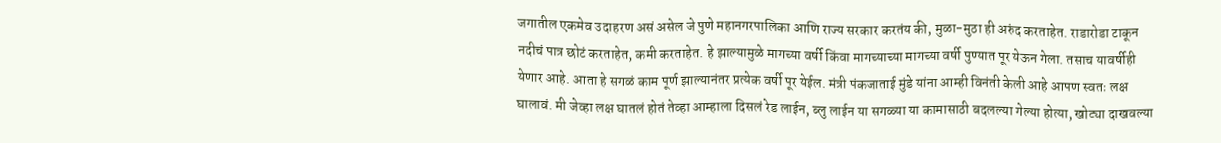जगातील एकमेव उदाहरण असं असेल जे पुणे महानगरपालिका आणि राज्य सरकार करतंय की, मुळा-मुठा ही अरुंद करताहेत. राडारोडा टाकून नदीचं पात्र छोटं करताहेत, कमी करताहेत. हे झाल्यामुळे मागच्या वर्षी किंवा मागच्याच्या मागच्या वर्षी पुण्यात पूर येऊन गेला. तसाच यावर्षीही येणार आहे. आता हे सगळं काम पूर्ण झाल्यानंतर प्रत्येक वर्षी पूर येईल. मंत्री पंकजाताई मुंडे यांना आम्ही विनंती केली आहे आपण स्वतः लक्ष घालावं. मी जेव्हा लक्ष घातलं होतं तेव्हा आम्हाला दिसलं रेड लाईन, ब्लु लाईन या सगळ्या या कामासाठी बदलल्या गेल्या होत्या, खोट्या दाखवल्या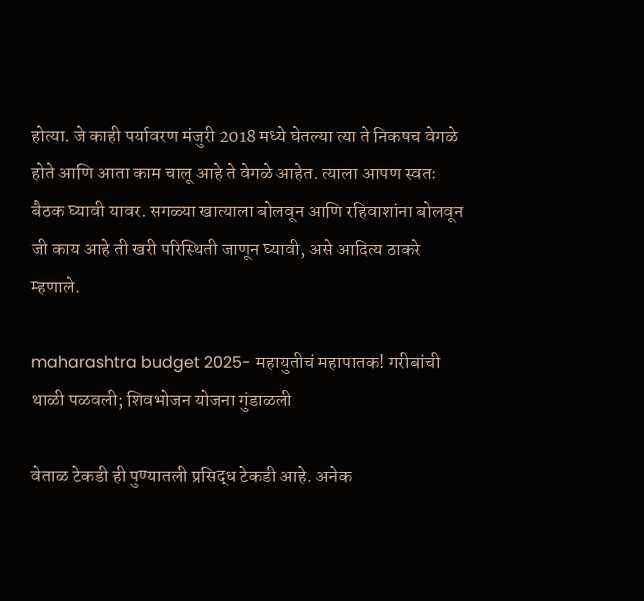होत्या. जे काही पर्यावरण मंजुरी 2018 मध्ये घेतल्या त्या ते निकषच वेगळे होते आणि आता काम चालू आहे ते वेगळे आहेत. त्याला आपण स्वतः बैठक घ्यावी यावर. सगळ्या खात्याला बोलवून आणि रहिवाशांना बोलवून जी काय आहे ती खरी परिस्थिती जाणून घ्यावी, असे आदित्य ठाकरे म्हणाले.

maharashtra budget 2025- महायुतीचं महापातक! गरीबांची थाळी पळवली; शिवभोजन योजना गुंडाळली

वेताळ टेकडी ही पुण्यातली प्रसिद्ध टेकडी आहे. अनेक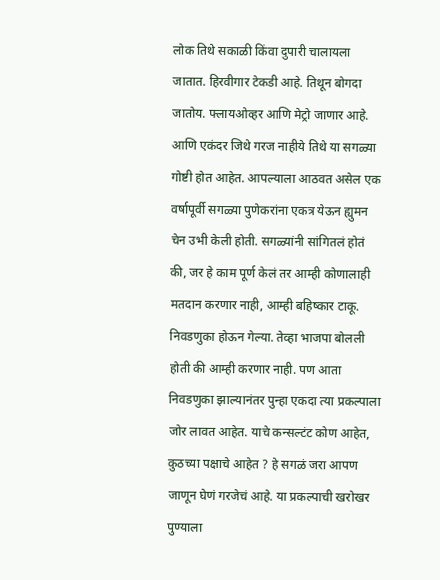लोक तिथे सकाळी किंवा दुपारी चालायला जातात. हिरवीगार टेकडी आहे. तिथून बोगदा जातोय. फ्लायओव्हर आणि मेट्रो जाणार आहे. आणि एकंदर जिथे गरज नाहीये तिथे या सगळ्या गोष्टी होत आहेत. आपल्याला आठवत असेल एक वर्षापूर्वी सगळ्या पुणेकरांना एकत्र येऊन ह्युमन चेन उभी केली होती. सगळ्यांनी सांगितलं होतं की, जर हे काम पूर्ण केलं तर आम्ही कोणालाही मतदान करणार नाही, आम्ही बहिष्कार टाकू. निवडणुका होऊन गेल्या. तेव्हा भाजपा बोलली होती की आम्ही करणार नाही. पण आता निवडणुका झाल्यानंतर पुन्हा एकदा त्या प्रकल्पाला जोर लावत आहेत. याचे कन्सल्टंट कोण आहेत, कुठच्या पक्षाचे आहेत ? हे सगळं जरा आपण जाणून घेणं गरजेचं आहे. या प्रकल्पाची खरोखर पुण्याला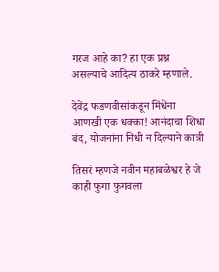गरज आहे का? हा एक प्रश्न असल्याचे आदित्य ठाकरे म्हणाले.

देवेंद्र फडणवीसांकडून मिंधेंना आणखी एक धक्का! आनंदाचा शिधा बंद, योजनांना निधी न दिल्याने कात्री

तिसरं म्हणजे नवीन महाबळेश्वर हे जे काही फुगा फुगवला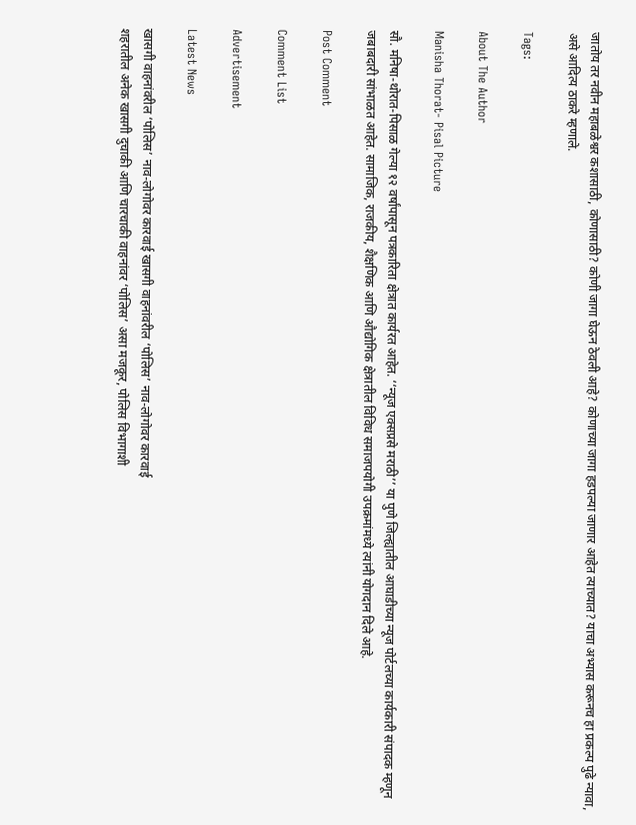जातोय तर नवीन महाबळेश्वर कशासाठी, कोणासाठी? कोणी जागा घेऊन ठेवली आहे? कोणाच्या जागा हडपल्या जाणार आहेत त्याच्यात? याचा अभ्यास करूनच हा प्रकल्प पुढे न्यावा, असे आदित्य ठाकरे म्हणाले.

Tags:

About The Author

Manisha Thorat- Pisal Picture

सौ. मनिषा-थोरात-पिसाळ गेल्या १२ वर्षांपासून पत्रकारिता क्षेत्रात कार्यरत आहेत. ‘‘न्यूज एक्सप्रसे मराठी’’ या पुणे जिल्ह्यातील आघाडीच्या न्यूज पोर्टलच्या कार्यकारी संपादक म्हणून जबाबदारी सांभाळत आहेत. सामाजिक, राजकीय, शैक्षणिक आणि औद्योगिक क्षेत्रातील विविध समाजपयोगी उपक्रमांमध्ये त्यांनी योगदान दिले आहे.

Post Comment

Comment List

Advertisement

Latest News

खासगी वाहनांवरील ‘पोलिस’ नाव-लोगोवर कारवाई खासगी वाहनांवरील ‘पोलिस’ नाव-लोगोवर कारवाई
शहरातील अनेक खासगी दुचाकी आणि चारचाकी वाहनांवर ‘पोलिस’ असा मजकूर, पोलिस विभागाशी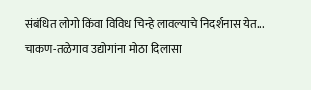संबंधित लोगो किंवा विविध चिन्हे लावल्याचे निदर्शनास येत...
चाकण-तळेगाव उद्योगांना मोठा दिलासा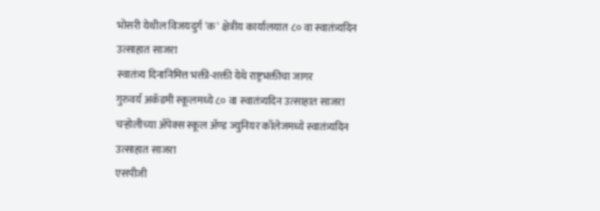भोसरी येथील विजयदुर्ग 'क' क्षेत्रीय कार्यालयात ८० वा स्वातंत्र्यदिन उत्साहात साजरा
स्वातंत्र्य दिनानिमित्त भक्ती-शक्ती येथे राष्ट्रभक्तीचा जागर
गुरुवर्य अकॅडमी स्कूलमध्ये ८० वा स्वातंत्र्यदिन उत्साहात साजरा
चऱ्होलीच्या अ‍ॅपेक्स स्कूल अ‍ॅण्ड ज्युनियर कॉलेजमध्ये स्वातंत्र्यदिन उत्साहात साजरा
एसपीजी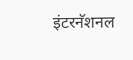इंटरनॅशनल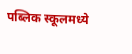पब्लिक स्कूलमध्ये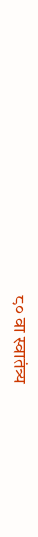८० वा स्वातंत्र्य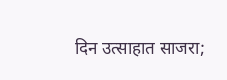दिन उत्साहात साजरा;